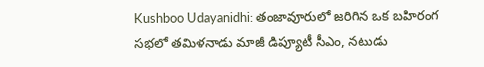Kushboo Udayanidhi: తంజావూరులో జరిగిన ఒక బహిరంగ సభలో తమిళనాడు మాజీ డిప్యూటీ సీఎం, నటుడు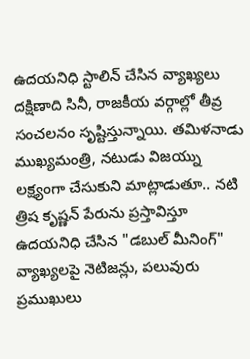ఉదయనిధి స్టాలిన్ చేసిన వ్యాఖ్యలు దక్షిణాది సినీ, రాజకీయ వర్గాల్లో తీవ్ర సంచలనం సృష్టిస్తున్నాయి. తమిళనాడు ముఖ్యమంత్రి, నటుడు విజయ్ను లక్ష్యంగా చేసుకుని మాట్లాడుతూ.. నటి త్రిష కృష్ణన్ పేరును ప్రస్తావిస్తూ ఉదయనిధి చేసిన "డబుల్ మీనింగ్" వ్యాఖ్యలపై నెటిజన్లు, పలువురు ప్రముఖులు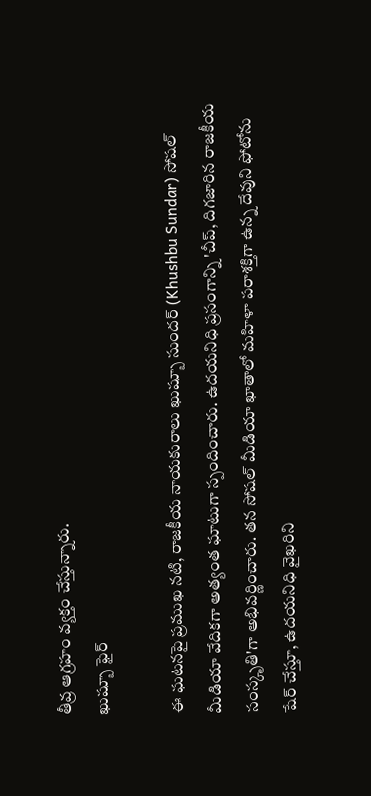తీవ్ర ఆగ్రహం వ్యక్తం చేస్తున్నారు.
ఖుష్బూ ఫైర్

ఈ ఘటనపై ప్రముఖ నటి, రాజకీయ నాయకురాలు ఖుష్బూ సుందర్ (Khushbu Sundar) సోషల్ మీడియా వేదికగా అత్యంత ఘాటుగా స్పందించారు. ఉదయనిధి ప్రసంగాన్ని 'చీప్, దిగజారిన రాజకీయ సంస్కృతి'గా అభివర్ణించారు. తన సోషల్ మీడియా ఖాతాలో మహిళా పరాశక్తిగా ఉన్న దేవుని ఫోటోను షేర్ చేస్తూ, ఉదయనిధి వైఖరిని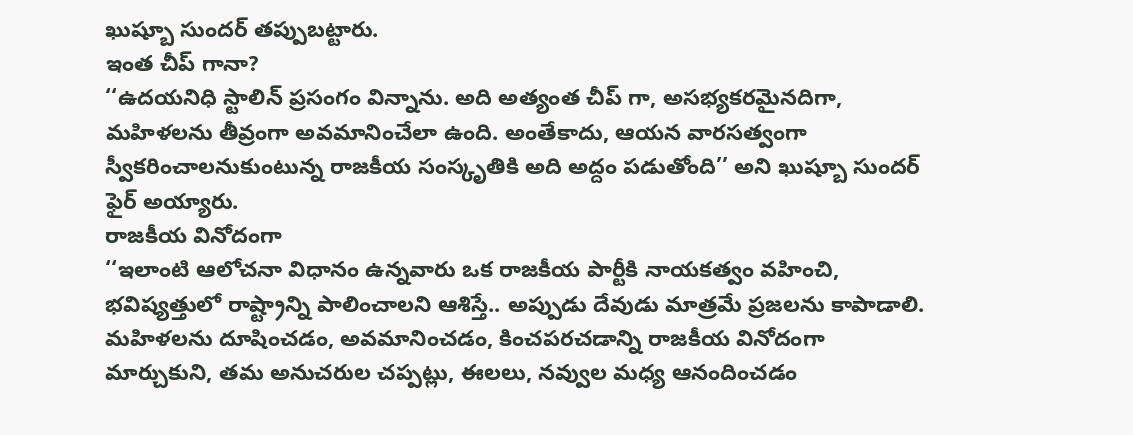ఖుష్బూ సుందర్ తప్పుబట్టారు.
ఇంత చీప్ గానా?
‘‘ఉదయనిధి స్టాలిన్ ప్రసంగం విన్నాను. అది అత్యంత చీప్ గా, అసభ్యకరమైనదిగా, మహిళలను తీవ్రంగా అవమానించేలా ఉంది. అంతేకాదు, ఆయన వారసత్వంగా స్వీకరించాలనుకుంటున్న రాజకీయ సంస్కృతికి అది అద్దం పడుతోంది’’ అని ఖుష్బూ సుందర్ ఫైర్ అయ్యారు.
రాజకీయ వినోదంగా
‘‘ఇలాంటి ఆలోచనా విధానం ఉన్నవారు ఒక రాజకీయ పార్టీకి నాయకత్వం వహించి, భవిష్యత్తులో రాష్ట్రాన్ని పాలించాలని ఆశిస్తే.. అప్పుడు దేవుడు మాత్రమే ప్రజలను కాపాడాలి. మహిళలను దూషించడం, అవమానించడం, కించపరచడాన్ని రాజకీయ వినోదంగా మార్చుకుని, తమ అనుచరుల చప్పట్లు, ఈలలు, నవ్వుల మధ్య ఆనందించడం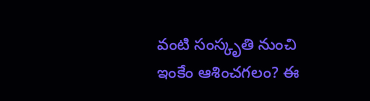వంటి సంస్కృతి నుంచి ఇంకేం ఆశించగలం? ఈ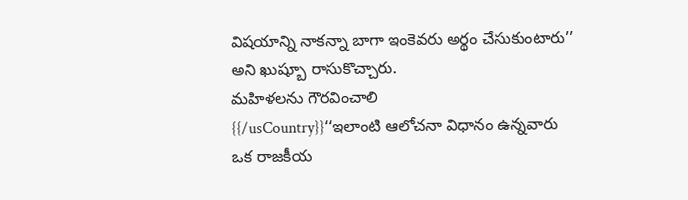విషయాన్ని నాకన్నా బాగా ఇంకెవరు అర్థం చేసుకుంటారు’’ అని ఖుష్బూ రాసుకొచ్చారు.
మహిళలను గౌరవించాలి
{{/usCountry}}‘‘ఇలాంటి ఆలోచనా విధానం ఉన్నవారు ఒక రాజకీయ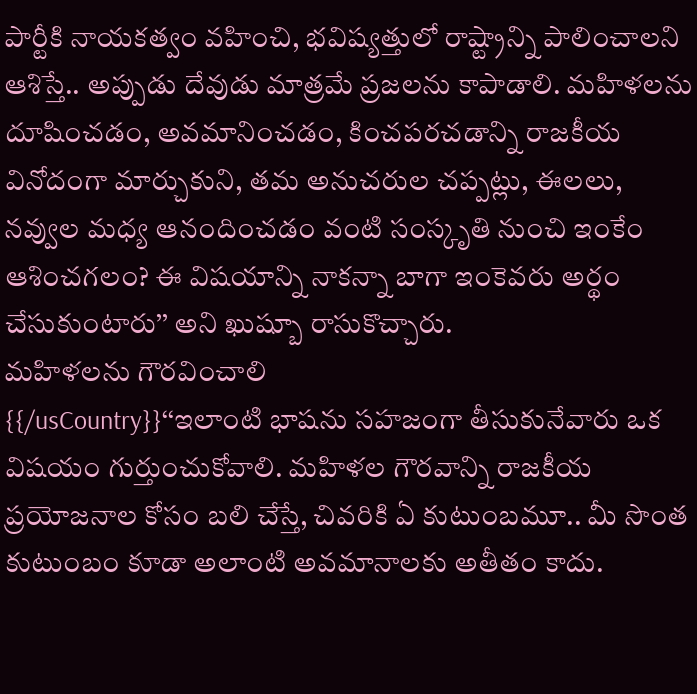పార్టీకి నాయకత్వం వహించి, భవిష్యత్తులో రాష్ట్రాన్ని పాలించాలని ఆశిస్తే.. అప్పుడు దేవుడు మాత్రమే ప్రజలను కాపాడాలి. మహిళలను దూషించడం, అవమానించడం, కించపరచడాన్ని రాజకీయ వినోదంగా మార్చుకుని, తమ అనుచరుల చప్పట్లు, ఈలలు, నవ్వుల మధ్య ఆనందించడం వంటి సంస్కృతి నుంచి ఇంకేం ఆశించగలం? ఈ విషయాన్ని నాకన్నా బాగా ఇంకెవరు అర్థం చేసుకుంటారు’’ అని ఖుష్బూ రాసుకొచ్చారు.
మహిళలను గౌరవించాలి
{{/usCountry}}‘‘ఇలాంటి భాషను సహజంగా తీసుకునేవారు ఒక విషయం గుర్తుంచుకోవాలి. మహిళల గౌరవాన్ని రాజకీయ ప్రయోజనాల కోసం బలి చేస్తే, చివరికి ఏ కుటుంబమూ.. మీ సొంత కుటుంబం కూడా అలాంటి అవమానాలకు అతీతం కాదు.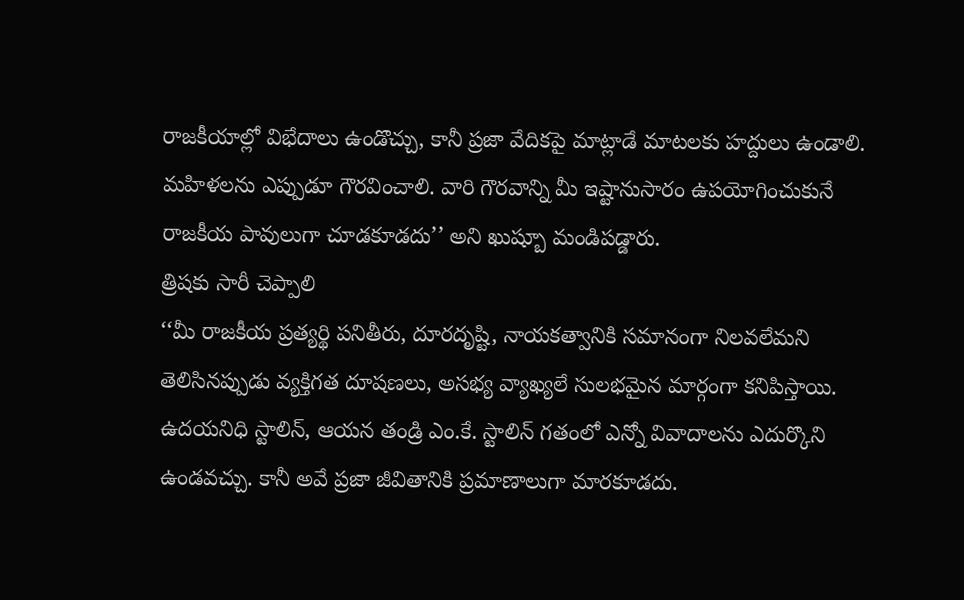రాజకీయాల్లో విభేదాలు ఉండొచ్చు, కానీ ప్రజా వేదికపై మాట్లాడే మాటలకు హద్దులు ఉండాలి. మహిళలను ఎప్పుడూ గౌరవించాలి. వారి గౌరవాన్ని మీ ఇష్టానుసారం ఉపయోగించుకునే రాజకీయ పావులుగా చూడకూడదు’’ అని ఖుష్బూ మండిపడ్డారు.
త్రిషకు సారీ చెప్పాలి
‘‘మీ రాజకీయ ప్రత్యర్థి పనితీరు, దూరదృష్టి, నాయకత్వానికి సమానంగా నిలవలేమని తెలిసినప్పుడు వ్యక్తిగత దూషణలు, అసభ్య వ్యాఖ్యలే సులభమైన మార్గంగా కనిపిస్తాయి. ఉదయనిధి స్టాలిన్, ఆయన తండ్రి ఎం.కే. స్టాలిన్ గతంలో ఎన్నో వివాదాలను ఎదుర్కొని ఉండవచ్చు. కానీ అవే ప్రజా జీవితానికి ప్రమాణాలుగా మారకూడదు.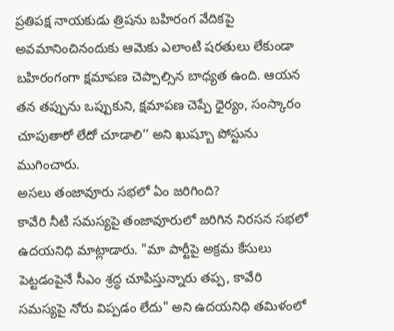ప్రతిపక్ష నాయకుడు త్రిషను బహిరంగ వేదికపై అవమానించినందుకు ఆమెకు ఎలాంటి షరతులు లేకుండా బహిరంగంగా క్షమాపణ చెప్పాల్సిన బాధ్యత ఉంది. ఆయన తన తప్పును ఒప్పుకుని, క్షమాపణ చెప్పే ధైర్యం, సంస్కారం చూపుతారో లేదో చూడాలి’’ అని ఖుష్బూ పోస్టును ముగించారు.
అసలు తంజావూరు సభలో ఏం జరిగింది?
కావేరి నీటి సమస్యపై తంజావూరులో జరిగిన నిరసన సభలో ఉదయనిధి మాట్లాడారు. "మా పార్టీపై అక్రమ కేసులు పెట్టడంపైనే సీఎం శ్రద్ధ చూపిస్తున్నారు తప్ప, కావేరి సమస్యపై నోరు విప్పడం లేదు" అని ఉదయనిధి తమిళంలో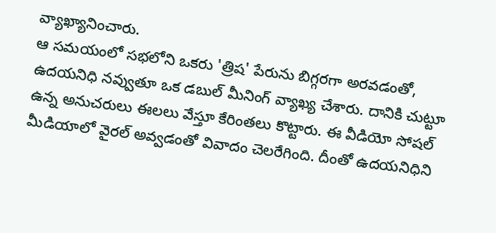వ్యాఖ్యానించారు.
ఆ సమయంలో సభలోని ఒకరు 'త్రిష' పేరును బిగ్గరగా అరవడంతో, ఉదయనిధి నవ్వుతూ ఒక డబుల్ మీనింగ్ వ్యాఖ్య చేశారు. దానికి చుట్టూ ఉన్న అనుచరులు ఈలలు వేస్తూ కేరింతలు కొట్టారు. ఈ వీడియో సోషల్ మీడియాలో వైరల్ అవ్వడంతో వివాదం చెలరేగింది. దీంతో ఉదయనిధిని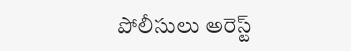పోలీసులు అరెస్ట్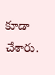కూడా చేశారు.